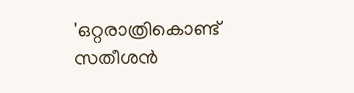'ഒറ്റരാത്രികൊണ്ട് സതീശന്‍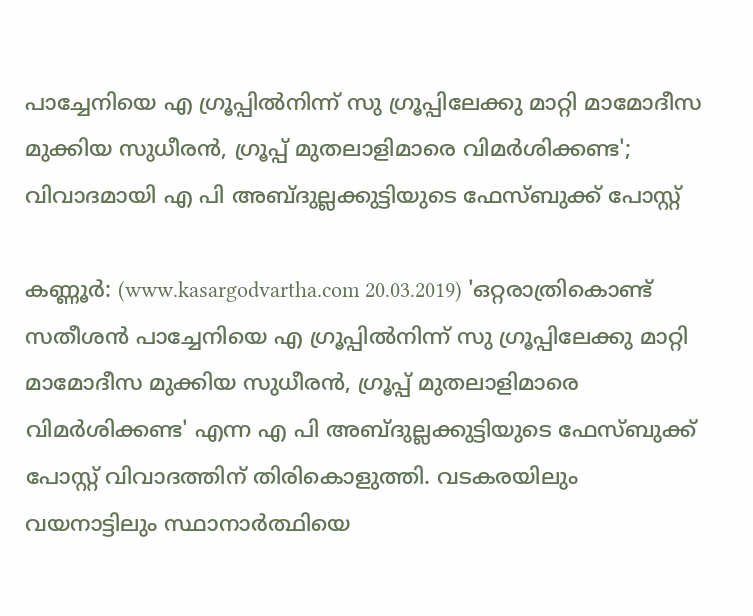പാച്ചേനിയെ എ ഗ്രൂപ്പില്‍നിന്ന് സു ഗ്രൂപ്പിലേക്കു മാറ്റി മാമോദീസ മുക്കിയ സുധീരന്‍, ഗ്രൂപ്പ് മുതലാളിമാരെ വിമര്‍ശിക്കണ്ട'; വിവാദമായി എ പി അബ്ദുല്ലക്കുട്ടിയുടെ ഫേസ്ബുക്ക് പോസ്റ്റ്

കണ്ണൂര്‍: (www.kasargodvartha.com 20.03.2019) 'ഒറ്റരാത്രികൊണ്ട് സതീശന്‍ പാച്ചേനിയെ എ ഗ്രൂപ്പില്‍നിന്ന് സു ഗ്രൂപ്പിലേക്കു മാറ്റി മാമോദീസ മുക്കിയ സുധീരന്‍, ഗ്രൂപ്പ് മുതലാളിമാരെ വിമര്‍ശിക്കണ്ട' എന്ന എ പി അബ്ദുല്ലക്കുട്ടിയുടെ ഫേസ്ബുക്ക് പോസ്റ്റ് വിവാദത്തിന് തിരികൊളുത്തി. വടകരയിലും വയനാട്ടിലും സ്ഥാനാര്‍ത്ഥിയെ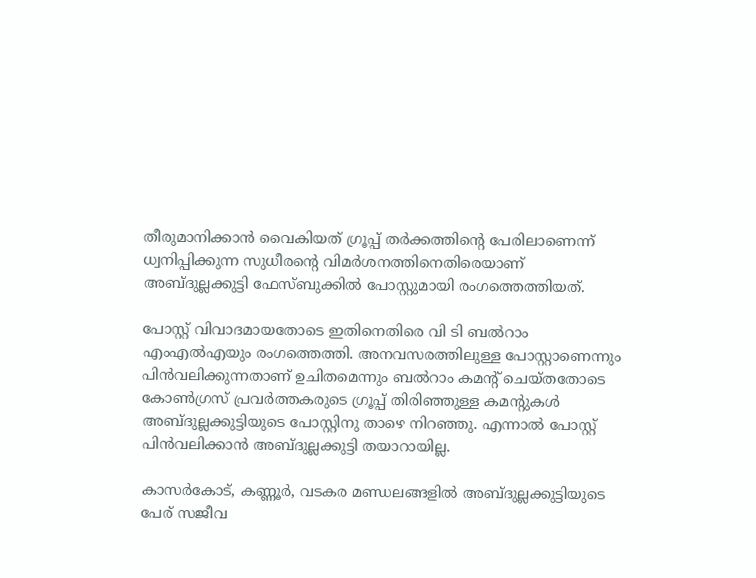തീരുമാനിക്കാന്‍ വൈകിയത് ഗ്രൂപ്പ് തര്‍ക്കത്തിന്റെ പേരിലാണെന്ന് ധ്വനിപ്പിക്കുന്ന സുധീരന്റെ വിമര്‍ശനത്തിനെതിരെയാണ് അബ്ദുല്ലക്കുട്ടി ഫേസ്ബുക്കില്‍ പോസ്റ്റുമായി രംഗത്തെത്തിയത്.

പോസ്റ്റ് വിവാദമായതോടെ ഇതിനെതിരെ വി ടി ബല്‍റാം എംഎല്‍എയും രംഗത്തെത്തി. അനവസരത്തിലുള്ള പോസ്റ്റാണെന്നും പിന്‍വലിക്കുന്നതാണ് ഉചിതമെന്നും ബല്‍റാം കമന്റ് ചെയ്തതോടെ കോണ്‍ഗ്രസ് പ്രവര്‍ത്തകരുടെ ഗ്രൂപ്പ് തിരിഞ്ഞുള്ള കമന്റുകള്‍ അബ്ദുല്ലക്കുട്ടിയുടെ പോസ്റ്റിനു താഴെ നിറഞ്ഞു. എന്നാല്‍ പോസ്റ്റ് പിന്‍വലിക്കാന്‍ അബ്ദുല്ലക്കുട്ടി തയാറായില്ല.

കാസര്‍കോട്, കണ്ണൂര്‍, വടകര മണ്ഡലങ്ങളില്‍ അബ്ദുല്ലക്കുട്ടിയുടെ പേര് സജീവ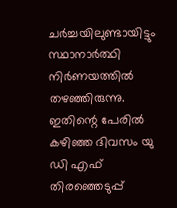ചര്‍ച്ചയിലുണ്ടായിട്ടും സ്ഥാനാര്‍ത്ഥി നിര്‍ണയത്തില്‍ തഴഞ്ഞിരുന്നു. ഇതിന്റെ പേരില്‍ കഴിഞ്ഞ ദിവസം യു ഡി എഫ് തിരഞ്ഞെടുപ്പ്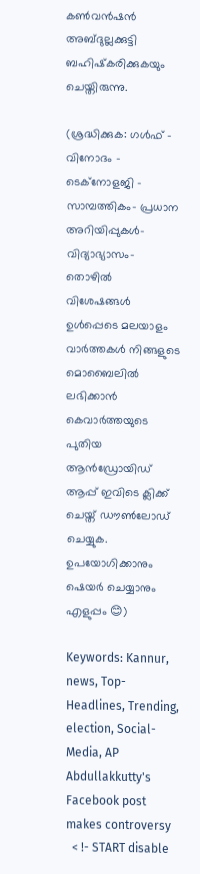കണ്‍വന്‍ഷന്‍ അബ്ദുല്ലക്കുട്ടി ബഹിഷ്‌കരിക്കുകയും ചെയ്തിരുന്നു.

(ശ്രദ്ധിക്കുക: ഗൾഫ് - വിനോദം - ടെക്നോളജി - സാമ്പത്തികം- പ്രധാന അറിയിപ്പുകൾ-വിദ്യാഭ്യാസം-തൊഴിൽ വിശേഷങ്ങൾ ഉൾപ്പെടെ മലയാളം വാർത്തകൾ നിങ്ങളുടെ മൊബൈലിൽ ലഭിക്കാൻ കെവാർത്തയുടെ പുതിയ ആൻഡ്രോയിഡ് ആപ്പ് ഇവിടെ ക്ലിക്ക് ചെയ്ത് ഡൗൺലോഡ് ചെയ്യുക. ഉപയോഗിക്കാനും ഷെയർ ചെയ്യാനും എളുപ്പം 😊)

Keywords: Kannur, news, Top-Headlines, Trending, election, Social-Media, AP Abdullakkutty's Facebook post makes controversy
  < !- START disable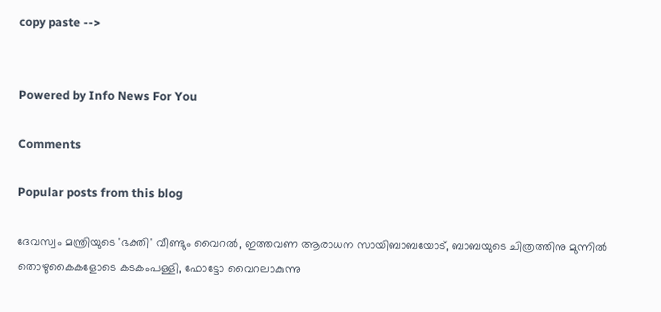copy paste -->


Powered by Info News For You

Comments

Popular posts from this blog

ദേവസ്വം മന്ത്രിയുടെ 'ഭക്തി' വീണ്ടും വൈറല്‍, ഇത്തവണ ആരാധന സായിബാബയോട്, ബാബയുടെ ചിത്രത്തിനു മുന്നില്‍ തൊഴുകൈകളോടെ കടകംപള്ളി, ഫോട്ടോ വൈറലാകുന്നു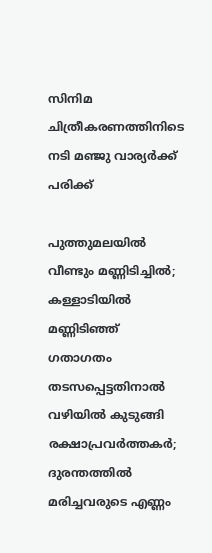സിനിമ ചിത്രീകരണത്തിനിടെ നടി മഞ്ജു വാര്യര്‍ക്ക് പരിക്ക്

പുത്തുമലയില്‍ വീണ്ടും മണ്ണിടിച്ചില്‍; കള്ളാടിയില്‍ മണ്ണിടിഞ്ഞ് ഗതാഗതം തടസപ്പെട്ടതിനാല്‍ വഴിയില്‍ കുടുങ്ങി രക്ഷാപ്രവര്‍ത്തകര്‍; ദുരന്തത്തില്‍ മരിച്ചവരുടെ എണ്ണം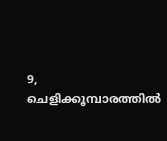9, ചെളിക്കൂമ്പാരത്തില്‍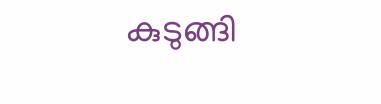കുടുങ്ങി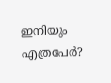ഇനിയും എത്രപേര്‍?